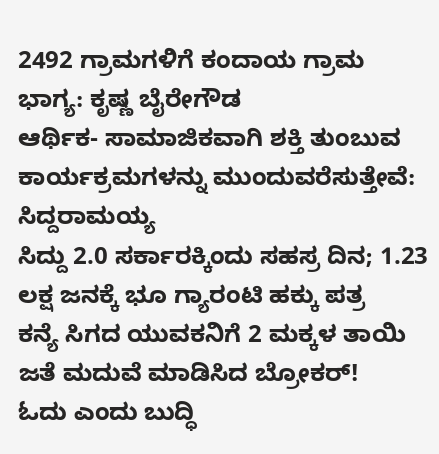2492 ಗ್ರಾಮಗಳಿಗೆ ಕಂದಾಯ ಗ್ರಾಮ ಭಾಗ್ಯ: ಕೃಷ್ಣ ಬೈರೇಗೌಡ
ಆರ್ಥಿಕ- ಸಾಮಾಜಿಕವಾಗಿ ಶಕ್ತಿ ತುಂಬುವ ಕಾರ್ಯಕ್ರಮಗಳನ್ನು ಮುಂದುವರೆಸುತ್ತೇವೆ: ಸಿದ್ದರಾಮಯ್ಯ
ಸಿದ್ದು 2.0 ಸರ್ಕಾರಕ್ಕಿಂದು ಸಹಸ್ರ ದಿನ; 1.23 ಲಕ್ಷ ಜನಕ್ಕೆ ಭೂ ಗ್ಯಾರಂಟಿ ಹಕ್ಕು ಪತ್ರ
ಕನ್ಯೆ ಸಿಗದ ಯುವಕನಿಗೆ 2 ಮಕ್ಕಳ ತಾಯಿ ಜತೆ ಮದುವೆ ಮಾಡಿಸಿದ ಬ್ರೋಕರ್!
ಓದು ಎಂದು ಬುದ್ಧಿ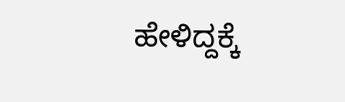ಹೇಳಿದ್ದಕ್ಕೆ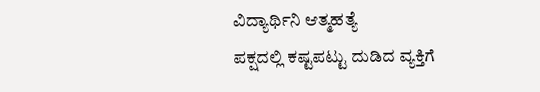ವಿದ್ಯಾರ್ಥಿನಿ ಆತ್ಮಹತ್ಯೆ
ಪಕ್ಷದಲ್ಲಿ ಕಷ್ಟಪಟ್ಟು ದುಡಿದ ವ್ಯಕ್ತಿಗೆ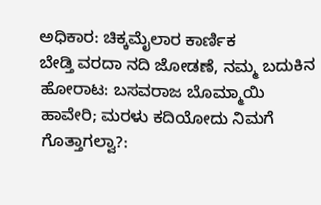ಅಧಿಕಾರ: ಚಿಕ್ಕಮೈಲಾರ ಕಾರ್ಣಿಕ
ಬೇಡ್ತಿ ವರದಾ ನದಿ ಜೋಡಣೆ, ನಮ್ಮ ಬದುಕಿನ ಹೋರಾಟ: ಬಸವರಾಜ ಬೊಮ್ಮಾಯಿ
ಹಾವೇರಿ; ಮರಳು ಕದಿಯೋದು ನಿಮಗೆ ಗೊತ್ತಾಗಲ್ವಾ?: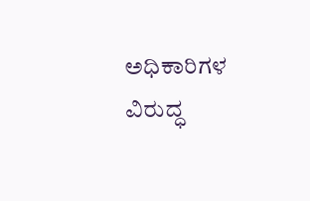ಅಧಿಕಾರಿಗಳ ವಿರುದ್ಧ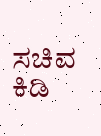ಸಚಿವ ಕಿಡಿ